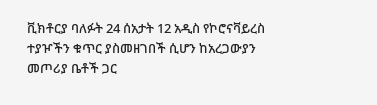ቪክቶርያ ባለፉት 24 ሰአታት 12 አዲስ የኮሮናቫይረስ ተያዦችን ቁጥር ያስመዘገበች ሲሆን ከአረጋውያን መጦሪያ ቤቶች ጋር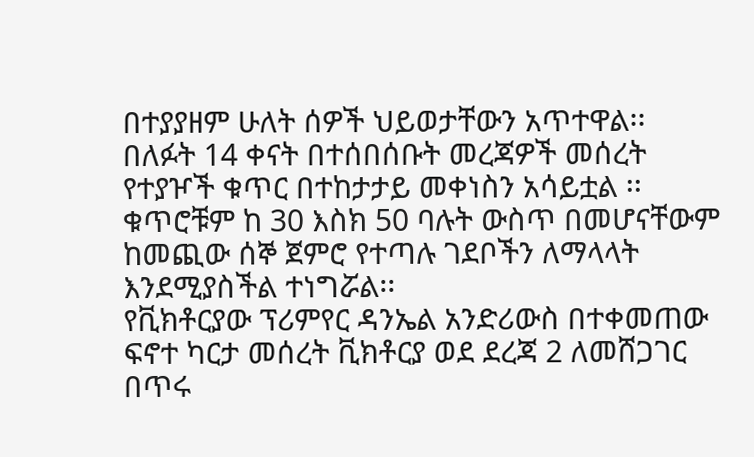በተያያዘም ሁለት ሰዎች ህይወታቸውን አጥተዋል፡፡
በለፉት 14 ቀናት በተሰበሰቡት መረጃዎች መሰረት የተያዦች ቁጥር በተከታታይ መቀነስን አሳይቷል ፡፡
ቁጥሮቹም ከ 30 እስክ 50 ባሉት ውስጥ በመሆናቸውም ከመጪው ሰኞ ጀምሮ የተጣሉ ገደቦችን ለማላላት እንደሚያስችል ተነግሯል፡፡
የቪክቶርያው ፕሪምየር ዳንኤል አንድሪውስ በተቀመጠው ፍኖተ ካርታ መሰረት ቪክቶርያ ወደ ደረጃ 2 ለመሸጋገር በጥሩ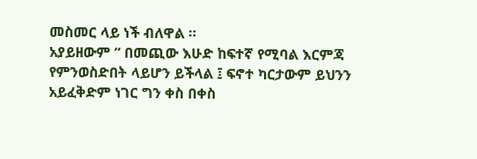መስመር ላይ ነች ብለዋል ፡፡
አያይዘውም “ በመጪው እሁድ ከፍተኛ የሚባል እርምጃ የምንወስድበት ላይሆን ይችላል ፤ ፍኖተ ካርታውም ይህንን አይፈቅድም ነገር ግን ቀስ በቀስ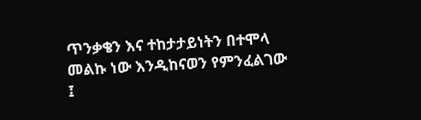ጥንቃቄን እና ተከታታይነትን በተሞላ መልኩ ነው እንዲከናወን የምንፈልገው ፤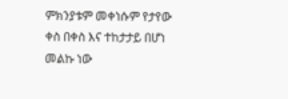ምክንያቱም መቀነሱም የታየው ቀስ በቀስ እና ተከታታይ በሆነ መልኩ ነው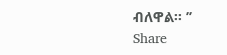ብለዋል፡፡ ’’
Share